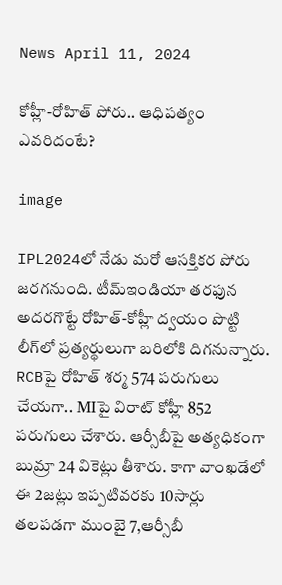News April 11, 2024

కోహ్లీ-రోహిత్ పోరు.. ఆధిపత్యం ఎవరిదంటే?

image

IPL2024లో నేడు మరో ఆసక్తికర పోరు జరగనుంది. టీమ్ఇండియా తరఫున అదరగొట్టే రోహిత్-కోహ్లీ ద్వయం పొట్టి లీగ్‌లో ప్రత్యర్థులుగా బరిలోకి దిగనున్నారు. RCBపై రోహిత్ శర్మ 574 పరుగులు చేయగా.. MIపై విరాట్ కోహ్లీ 852 పరుగులు చేశారు. ఆర్సీబీపై అత్యధికంగా బుమ్రా 24 వికెట్లు తీశారు. కాగా వాంఖడేలో ఈ 2జట్లు ఇప్పటివరకు 10సార్లు తలపడగా ముంబై 7,ఆర్సీబీ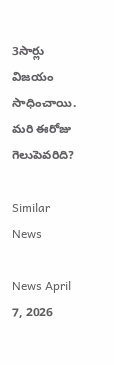3సార్లు విజయం సాధించాయి. మరి ఈరోజు గెలుపెవరిది?

Similar News

News April 7, 2026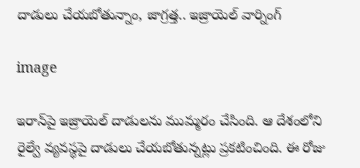దాడులు చేయబోతున్నాం, జాగ్రత్త.. ఇజ్రాయెల్ వార్నింగ్

image

ఇరాన్‌పై ఇజ్రాయెల్ దాడులను ముమ్మరం చేసింది. ఆ దేశంలోని రైల్వే వ్యవస్థపై దాడులు చేయబోతున్నట్లు ప్రకటించింది. ఈ రోజు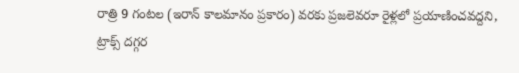రాత్రి 9 గంటల (ఇరాన్ కాలమానం ప్రకారం) వరకు ప్రజలెవరూ రైళ్లలో ప్రయాణించవద్దని, ట్రాక్స్ దగ్గర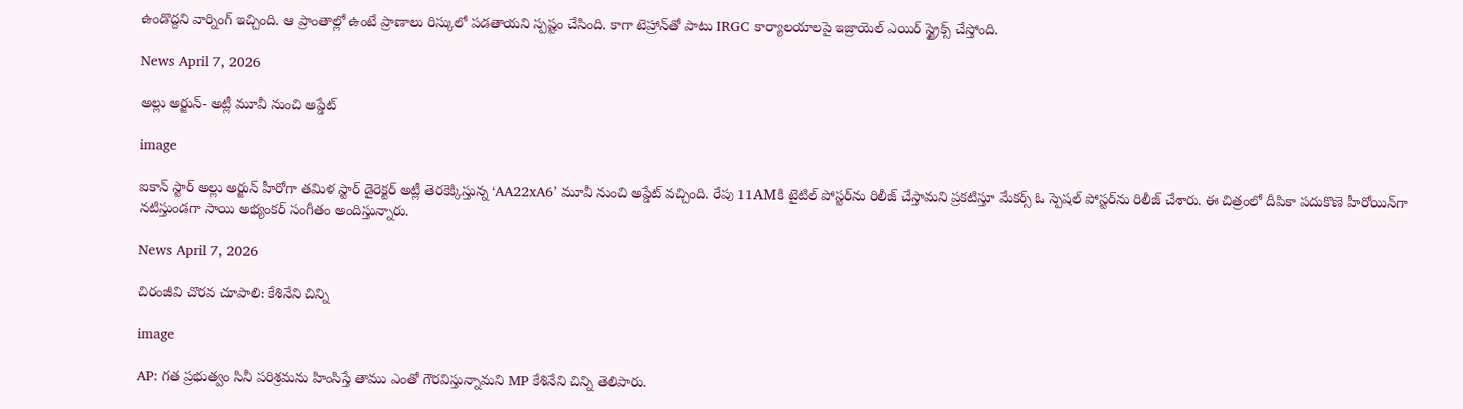ఉండొద్దని వార్నింగ్ ఇచ్చింది. ఆ ప్రాంతాల్లో ఉంటే ప్రాణాలు రిస్కులో పడతాయని స్పష్టం చేసింది. కాగా టెహ్రాన్‌తో పాటు IRGC కార్యాలయాలపై ఇజ్రాయెల్ ఎయిర్ స్ట్రైక్స్ చేస్తోంది.

News April 7, 2026

అల్లు అర్జున్- అట్లీ మూవీ నుంచి అప్డేట్

image

ఐకాన్ స్టార్ అల్లు అర్జున్ హీరోగా తమిళ స్టార్ డైరెక్టర్ అట్లీ తెరకెక్కిస్తున్న ‘AA22xA6’ మూవీ నుంచి అప్డేట్ వచ్చింది. రేపు 11AMకి టైటిల్ పోస్టర్‌ను రిలీజ్ చేస్తామని ప్రకటిస్తూ మేకర్స్ ఓ స్పెషల్ పోస్టర్‌ను రిలీజ్ చేశారు. ఈ చిత్రంలో దీపికా పదుకొణె హీరోయిన్‌గా నటిస్తుండగా సాయి అభ్యంకర్ సంగీతం అందిస్తున్నారు.

News April 7, 2026

చిరంజీవి చొరవ చూపాలి: కేశినేని చిన్ని

image

AP: గత ప్రభుత్వం సినీ పరిశ్రమను హింసిస్తే తాము ఎంతో గౌరవిస్తున్నామని MP కేశినేని చిన్ని తెలిపారు.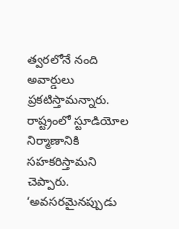త్వరలోనే నంది అవార్డులు ప్రకటిస్తామన్నారు. రాష్ట్రంలో స్టూడియోల నిర్మాణానికి సహకరిస్తామని చెప్పారు. ‘అవసరమైనప్పుడు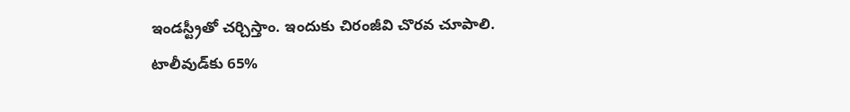ఇండస్ట్రీతో చర్చిస్తాం. ఇందుకు చిరంజీవి చొరవ చూపాలి. టాలీవుడ్‌కు 65%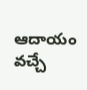ఆదాయం వచ్చే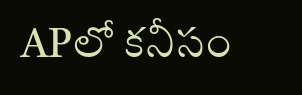APలో కనీసం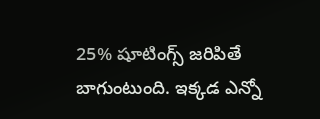25% షూటింగ్స్ జరిపితే బాగుంటుంది. ఇక్కడ ఎన్నో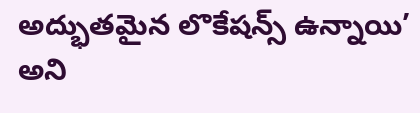అద్భుతమైన లొకేషన్స్ ఉన్నాయి’ అని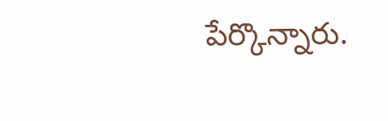పేర్కొన్నారు.